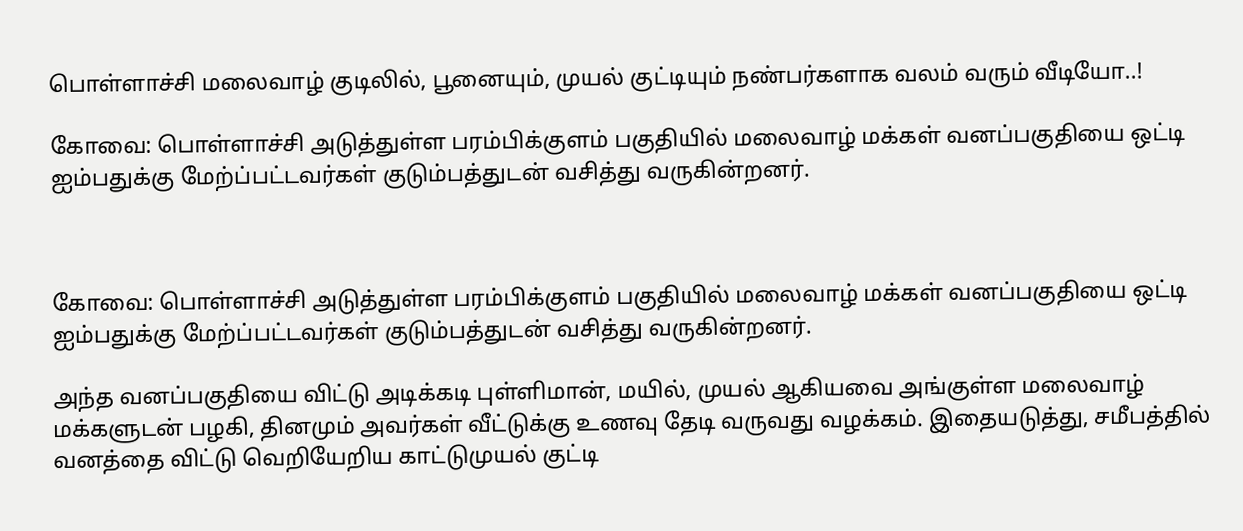பொள்ளாச்சி மலைவாழ் குடிலில், பூனையும், முயல் குட்டியும் நண்பர்களாக வலம் வரும் வீடியோ..!

கோவை: பொள்ளாச்சி அடுத்துள்ள பரம்பிக்குளம் பகுதியில் மலைவாழ் மக்கள் வனப்பகுதியை ஒட்டி ஐம்பதுக்கு மேற்ப்பட்டவர்கள் குடும்பத்துடன் வசித்து வருகின்றனர்.



கோவை: பொள்ளாச்சி அடுத்துள்ள பரம்பிக்குளம் பகுதியில் மலைவாழ் மக்கள் வனப்பகுதியை ஒட்டி ஐம்பதுக்கு மேற்ப்பட்டவர்கள் குடும்பத்துடன் வசித்து வருகின்றனர்.

அந்த வனப்பகுதியை விட்டு அடிக்கடி புள்ளிமான், மயில், முயல் ஆகியவை அங்குள்ள மலைவாழ் மக்களுடன் பழகி, தினமும் அவர்கள் வீட்டுக்கு உணவு தேடி வருவது வழக்கம். இதையடுத்து, சமீபத்தில் வனத்தை விட்டு வெறியேறிய காட்டுமுயல் குட்டி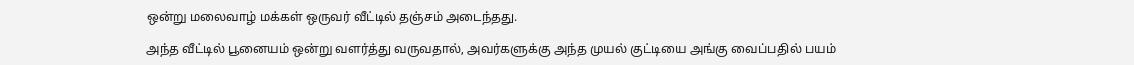ஒன்று மலைவாழ் மக்கள் ஒருவர் வீட்டில் தஞ்சம் அடைந்தது.

அந்த வீட்டில் பூனையம் ஒன்று வளர்த்து வருவதால், அவர்களுக்கு அந்த முயல் குட்டியை அங்கு வைப்பதில் பயம்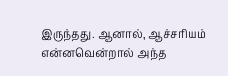இருந்தது. ஆனால், ஆச்சரியம் என்னவென்றால் அந்த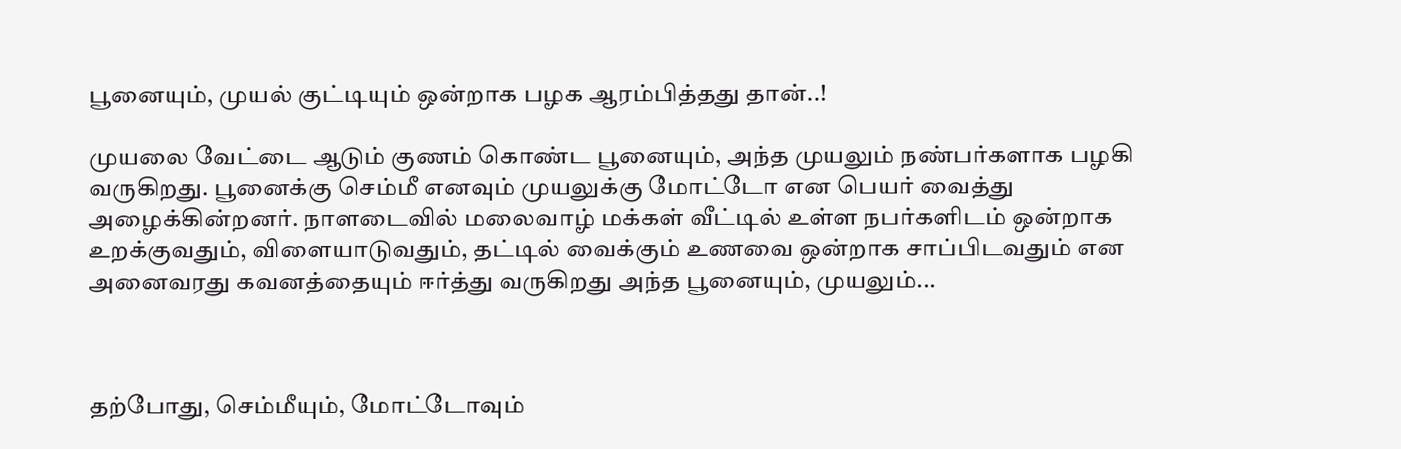பூனையும், முயல் குட்டியும் ஒன்றாக பழக ஆரம்பித்தது தான்..!

முயலை வேட்டை ஆடும் குணம் கொண்ட பூனையும், அந்த முயலும் நண்பர்களாக பழகி வருகிறது. பூனைக்கு செம்மீ எனவும் முயலுக்கு மோட்டோ என பெயர் வைத்து அழைக்கின்றனர். நாளடைவில் மலைவாழ் மக்கள் வீட்டில் உள்ள நபர்களிடம் ஒன்றாக உறக்குவதும், விளையாடுவதும், தட்டில் வைக்கும் உணவை ஒன்றாக சாப்பிடவதும் என அனைவரது கவனத்தையும் ஈர்த்து வருகிறது அந்த பூனையும், முயலும்...



தற்போது, செம்மீயும், மோட்டோவும்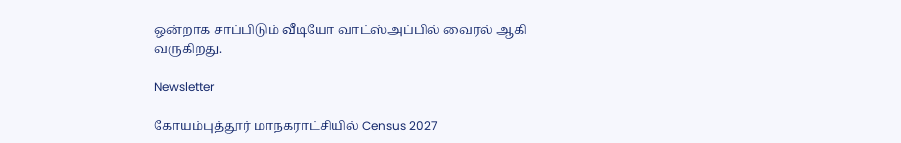ஒன்றாக சாப்பிடும் வீடியோ வாட்ஸ்அப்பில் வைரல் ஆகி வருகிறது.

Newsletter

கோயம்புத்தூர் மாநகராட்சியில் Census 2027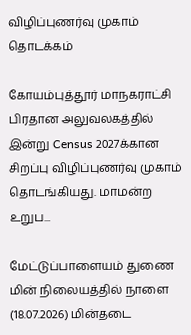விழிப்புணர்வு முகாம் தொடக்கம்

கோயம்புத்தூர் மாநகராட்சி பிரதான அலுவலகத்தில் இன்று Census 2027க்கான சிறப்பு விழிப்புணர்வு முகாம் தொடங்கியது. மாமன்ற உறுப...

மேட்டுப்பாளையம் துணை மின் நிலையத்தில் நாளை (18.07.2026) மின்தடை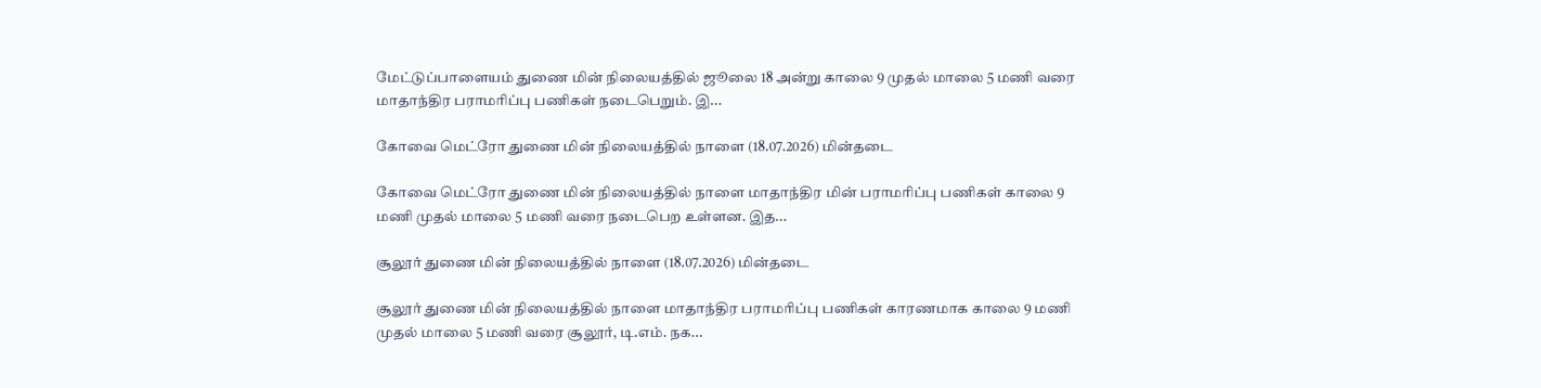மேட்டுப்பாளையம் துணை மின் நிலையத்தில் ஜூலை 18 அன்று காலை 9 முதல் மாலை 5 மணி வரை மாதாந்திர பராமரிப்பு பணிகள் நடைபெறும். இ...

கோவை மெட்ரோ துணை மின் நிலையத்தில் நாளை (18.07.2026) மின்தடை

கோவை மெட்ரோ துணை மின் நிலையத்தில் நாளை மாதாந்திர மின் பராமரிப்பு பணிகள் காலை 9 மணி முதல் மாலை 5 மணி வரை நடைபெற உள்ளன. இத...

சூலூர் துணை மின் நிலையத்தில் நாளை (18.07.2026) மின்தடை

சூலூர் துணை மின் நிலையத்தில் நாளை மாதாந்திர பராமரிப்பு பணிகள் காரணமாக காலை 9 மணி முதல் மாலை 5 மணி வரை சூலூர், டி.எம். நக...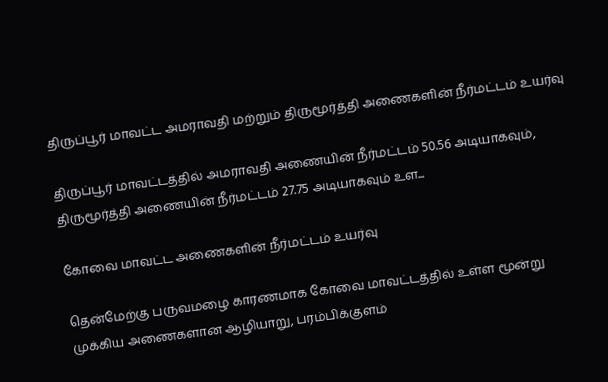திருப்பூர் மாவட்ட அமராவதி மற்றும் திருமூர்த்தி அணைகளின் நீர்மட்டம் உயர்வு

திருப்பூர் மாவட்டத்தில் அமராவதி அணையின் நீர்மட்டம் 50.56 அடியாகவும், திருமூர்த்தி அணையின் நீர்மட்டம் 27.75 அடியாகவும் உள...

கோவை மாவட்ட அணைகளின் நீர்மட்டம் உயர்வு

தென்மேற்கு பருவமழை காரணமாக கோவை மாவட்டத்தில் உள்ள மூன்று முக்கிய அணைகளான ஆழியாறு, பரம்பிக்குளம்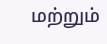மற்றும்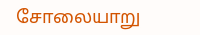சோலையாறு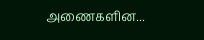அணைகளின...